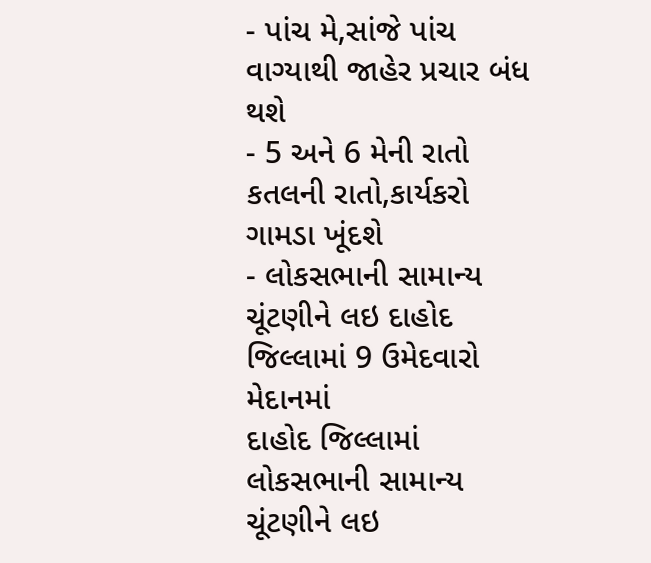- પાંચ મે,સાંજે પાંચ વાગ્યાથી જાહેર પ્રચાર બંધ થશે
- 5 અને 6 મેની રાતો કતલની રાતો,કાર્યકરો ગામડા ખૂંદશે
- લોકસભાની સામાન્ય ચૂંટણીને લઇ દાહોદ જિલ્લામાં 9 ઉમેદવારો મેદાનમાં
દાહોદ જિલ્લામાં લોકસભાની સામાન્ય ચૂંટણીને લઇ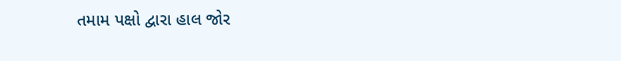તમામ પક્ષો દ્વારા હાલ જોર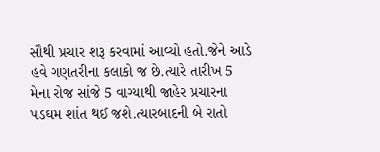સૌથી પ્રચાર શરૂ કરવામાં આવ્યો હતો.જેને આડે હવે ગણતરીના કલાકો જ છે.ત્યારે તારીખ 5 મેના રોજ સાંજે 5 વાગ્યાથી જાહેર પ્રચારના પડઘમ શાંત થઈ જશે.ત્યારબાદની બે રાતો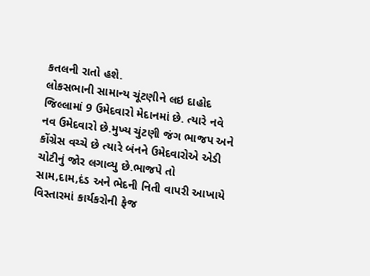કતલની રાતો હશે.
લોકસભાની સામાન્ય ચૂંટણીને લઇ દાહોદ જિલ્લામાં 9 ઉમેદવારો મેદાનમાં છે. ત્યારે નવે નવ ઉમેદવારો છે.મુખ્ય ચુંટણી જંગ ભાજપ અને કોંગ્રેસ વચ્ચે છે ત્યારે બંનને ઉમેદવારોએ એડી ચોટીનું જોર લગાવ્યુ છે.ભાજપે તો સામ,દામ,દંડ અને ભેદની નિતી વાપરી આખાયે વિસ્તારમાં કાર્યકરોની ફેજ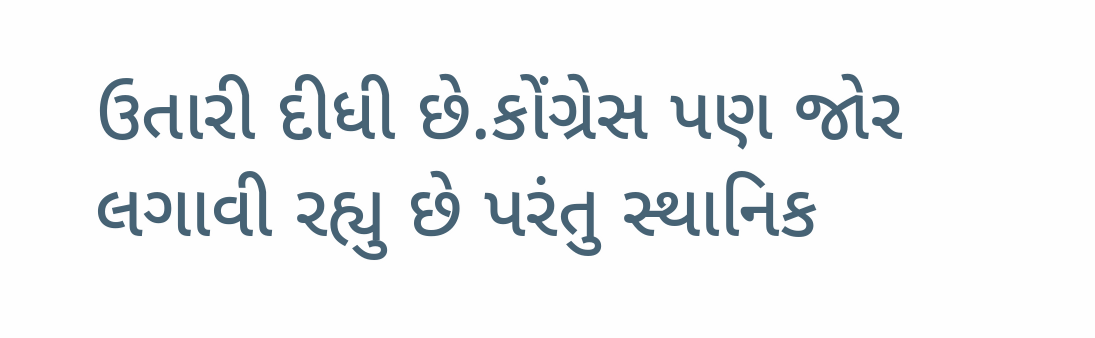ઉતારી દીધી છે.કોંગ્રેસ પણ જોર લગાવી રહ્યુ છે પરંતુ સ્થાનિક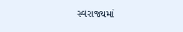સ્વરાજ્યમાં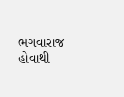ભગવારાજ હોવાથી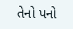તેનો પનો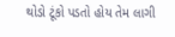થોડો ટૂંકો પડતો હોય તેમ લાગી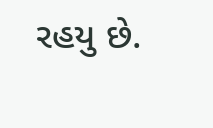રહયુ છે.